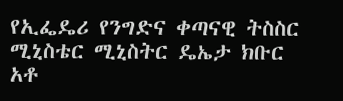የኢፌዴሪ የንግድና ቀጣናዊ ትስስር ሚኒስቴር ሚኒስትር ዴኤታ ክቡር አቶ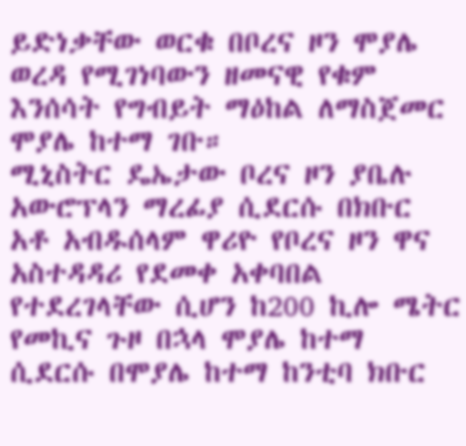ይድነቃቸው ወርቁ በቦረና ዞን ሞያሌ ወረዳ የሚገነባውን ዘመናዊ የቁም እንሰሳት የግብይት ማዕከል ለማስጀመር ሞያሌ ከተማ ገቡ።
ሚኒስትር ዴኤታው ቦረና ዞን ያቤሉ አውሮፕላን ማረፊያ ሲደርሱ በክቡር አቶ አብዱሰላም ዋሪዮ የቦረና ዞን ዋና አስተዳዳሪ የደመቀ አቀባበል የተደረገላቸው ሲሆን ከ200 ኪሎ ሜትር የመኪና ጉዞ በኋላ ሞያሌ ከተማ ሲደርሱ በሞያሌ ከተማ ከንቲባ ክቡር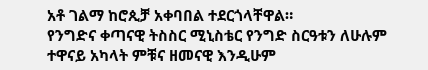አቶ ገልማ ከሮጲቻ አቀባበል ተደርጎላቸዋል።
የንግድና ቀጣናዊ ትስስር ሚኒስቴር የንግድ ስርዓቱን ለሁሉም ተዋናይ አካላት ምቹና ዘመናዊ እንዲሁም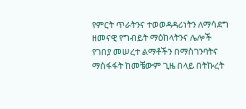የምርት ጥራትንና ተወወዳዳሪነትን ለማሳደግ ዘመናዊ የግብይት ማዕከላትንና ሌሎች የገበያ መሠረተ ልማቶችን በማስገንባትና ማስፋፋት ከመቼውም ጊዜ በላይ በትኩረት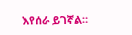እየሰራ ይገኛል።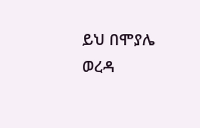ይህ በሞያሌ ወረዳ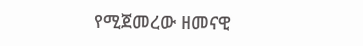የሚጀመረው ዘመናዊ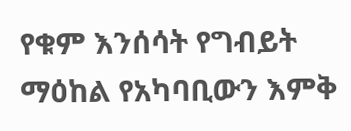የቁም እንሰሳት የግብይት ማዕከል የአካባቢውን እምቅ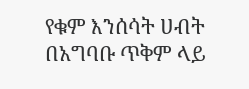የቁም እንሰሳት ሀብት በአግባቡ ጥቅም ላይ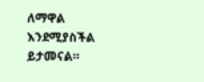ለማዋል እንደሚያስችል ይታመናል።